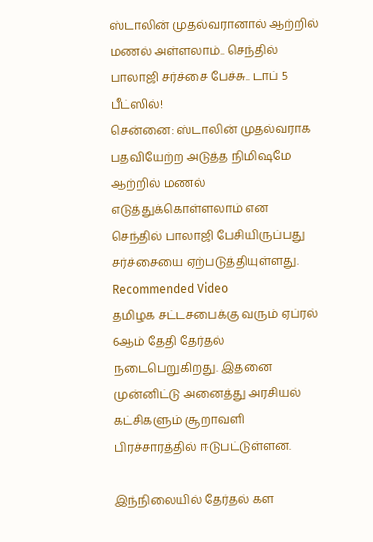ஸ்டாலின் முதல்வரானால் ஆற்றில் மணல் அள்ளலாம்.. செந்தில் பாலாஜி சர்ச்சை பேச்சு.. டாப் 5 பீட்ஸில்!
சென்னை: ஸ்டாலின் முதல்வராக பதவியேற்ற அடுத்த நிமிஷமே ஆற்றில் மணல் எடுத்துக்கொள்ளலாம் என செந்தில் பாலாஜி பேசியிருப்பது சர்ச்சையை ஏற்படுத்தியுள்ளது.
Recommended Video
தமிழக சட்டசபைக்கு வரும் ஏப்ரல் 6ஆம் தேதி தேர்தல் நடைபெறுகிறது. இதனை முன்னிட்டு அனைத்து அரசியல் கட்சிகளும் சூறாவளி பிரச்சாரத்தில் ஈடுபட்டுள்ளன.

இந்நிலையில் தேர்தல் கள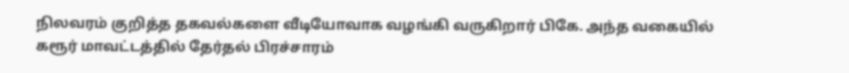நிலவரம் குறித்த தகவல்களை வீடியோவாக வழங்கி வருகிறார் பிகே. அந்த வகையில் கரூர் மாவட்டத்தில் தேர்தல் பிரச்சாரம்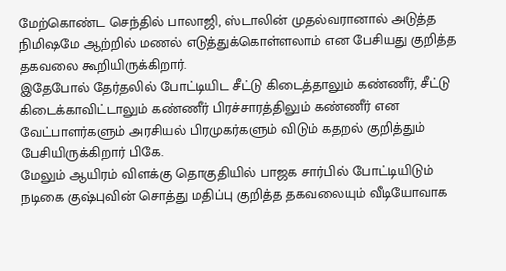மேற்கொண்ட செந்தில் பாலாஜி, ஸ்டாலின் முதல்வரானால் அடுத்த நிமிஷமே ஆற்றில் மணல் எடுத்துக்கொள்ளலாம் என பேசியது குறித்த தகவலை கூறியிருக்கிறார்.
இதேபோல் தேர்தலில் போட்டியிட சீட்டு கிடைத்தாலும் கண்ணீர், சீட்டு கிடைக்காவிட்டாலும் கண்ணீர் பிரச்சாரத்திலும் கண்ணீர் என வேட்பாளர்களும் அரசியல் பிரமுகர்களும் விடும் கதறல் குறித்தும் பேசியிருக்கிறார் பிகே.
மேலும் ஆயிரம் விளக்கு தொகுதியில் பாஜக சார்பில் போட்டியிடும் நடிகை குஷ்புவின் சொத்து மதிப்பு குறித்த தகவலையும் வீடியோவாக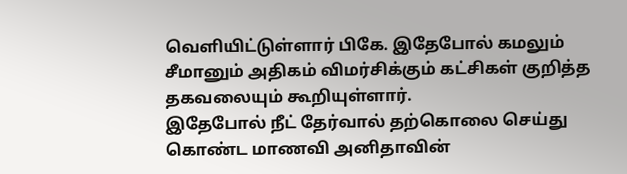வெளியிட்டுள்ளார் பிகே. இதேபோல் கமலும் சீமானும் அதிகம் விமர்சிக்கும் கட்சிகள் குறித்த தகவலையும் கூறியுள்ளார்.
இதேபோல் நீட் தேர்வால் தற்கொலை செய்து கொண்ட மாணவி அனிதாவின்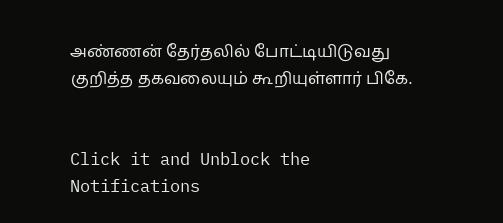அண்ணன் தேர்தலில் போட்டியிடுவது குறித்த தகவலையும் கூறியுள்ளார் பிகே.


Click it and Unblock the Notifications